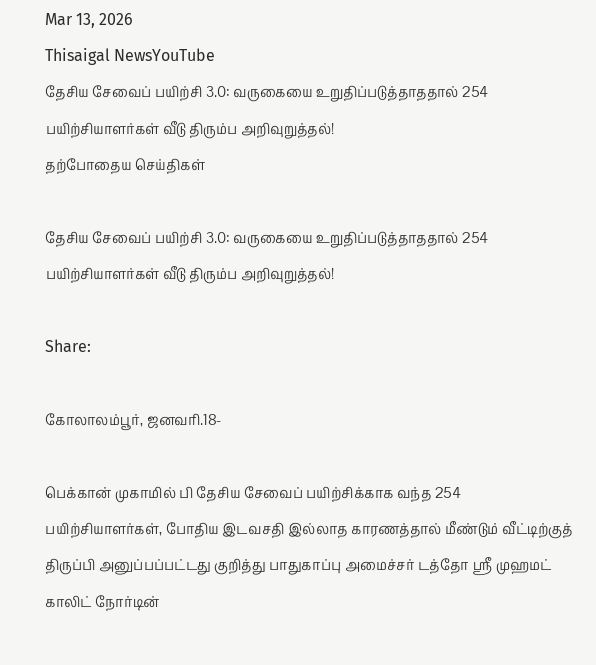Mar 13, 2026
Thisaigal NewsYouTube
தேசிய சேவைப் பயிற்சி 3.0: வருகையை உறுதிப்படுத்தாததால் 254 பயிற்சியாளர்கள் வீடு திரும்ப அறிவுறுத்தல்!
தற்போதைய செய்திகள்

தேசிய சேவைப் பயிற்சி 3.0: வருகையை உறுதிப்படுத்தாததால் 254 பயிற்சியாளர்கள் வீடு திரும்ப அறிவுறுத்தல்!

Share:

கோலாலம்பூர், ஜனவரி.18-

பெக்கான் முகாமில் பி தேசிய சேவைப் பயிற்சிக்காக வந்த 254 பயிற்சியாளர்கள், போதிய இடவசதி இல்லாத காரணத்தால் மீண்டும் வீட்டிற்குத் திருப்பி அனுப்பப்பட்டது குறித்து பாதுகாப்பு அமைச்சர் டத்தோ ஶ்ரீ முஹமட் காலிட் நோர்டின்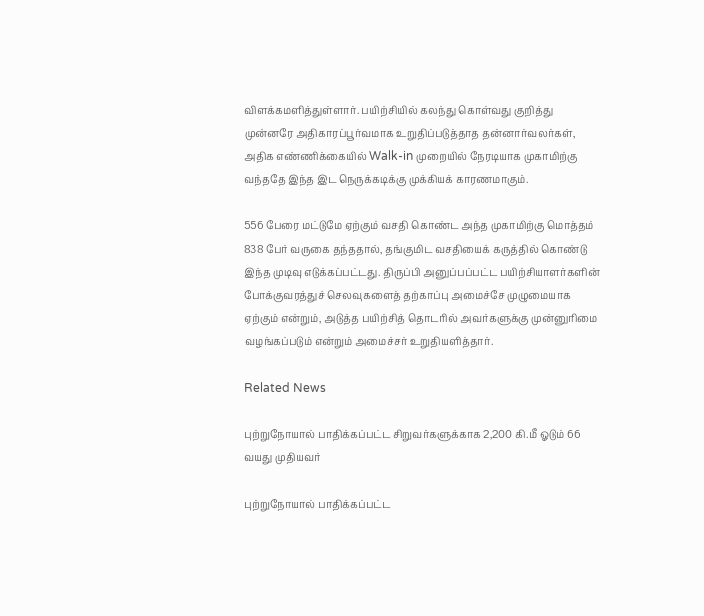விளக்கமளித்துள்ளார். பயிற்சியில் கலந்து கொள்வது குறித்து முன்னரே அதிகாரப்பூர்வமாக உறுதிப்படுத்தாத தன்னார்வலர்கள், அதிக எண்ணிக்கையில் Walk-in முறையில் நேரடியாக முகாமிற்கு வந்ததே இந்த இட நெருக்கடிக்கு முக்கியக் காரணமாகும்.

556 பேரை மட்டுமே ஏற்கும் வசதி கொண்ட அந்த முகாமிற்கு மொத்தம் 838 பேர் வருகை தந்ததால், தங்குமிட வசதியைக் கருத்தில் கொண்டு இந்த முடிவு எடுக்கப்பட்டது. திருப்பி அனுப்பப்பட்ட பயிற்சியாளர்களின் போக்குவரத்துச் செலவுகளைத் தற்காப்பு அமைச்சே முழுமையாக ஏற்கும் என்றும், அடுத்த பயிற்சித் தொடரில் அவர்களுக்கு முன்னுரிமை வழங்கப்படும் என்றும் அமைச்சர் உறுதியளித்தார்.

Related News

புற்றுநோயால் பாதிக்கப்பட்ட சிறுவர்களுக்காக 2,200 கி.மீ ஓடும் 66 வயது முதியவர்

புற்றுநோயால் பாதிக்கப்பட்ட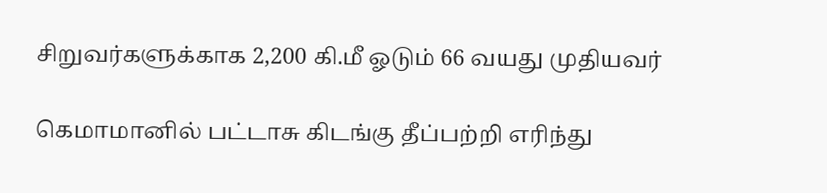சிறுவர்களுக்காக 2,200 கி.மீ ஓடும் 66 வயது முதியவர்

கெமாமானில் பட்டாசு கிடங்கு தீப்பற்றி எரிந்து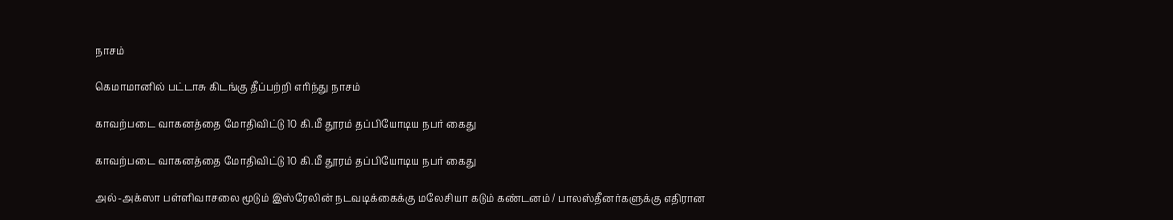நாசம்

கெமாமானில் பட்டாசு கிடங்கு தீப்பற்றி எரிந்து நாசம்

காவற்படை வாகனத்தை மோதிவிட்டு 10 கி.மீ தூரம் தப்பியோடிய நபர் கைது

காவற்படை வாகனத்தை மோதிவிட்டு 10 கி.மீ தூரம் தப்பியோடிய நபர் கைது

அல்-அக்ஸா பள்ளிவாசலை மூடும் இஸ்ரேலின் நடவடிக்கைக்கு மலேசியா கடும் கண்டனம் / பாலஸ்தீனர்களுக்கு எதிரான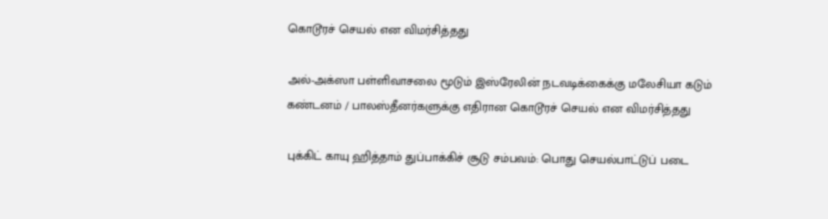கொடூரச் செயல் என விமர்சித்தது

அல்-அக்ஸா பள்ளிவாசலை மூடும் இஸ்ரேலின் நடவடிக்கைக்கு மலேசியா கடும் கண்டனம் / பாலஸ்தீனர்களுக்கு எதிரான கொடூரச் செயல் என விமர்சித்தது

புக்கிட் காயு ஹித்தாம் துப்பாக்கிச் சூடு சம்பவம்: பொது செயல்பாட்டுப் படை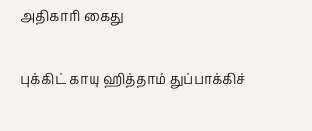அதிகாரி கைது

புக்கிட் காயு ஹித்தாம் துப்பாக்கிச்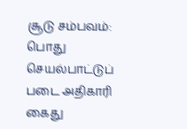சூடு சம்பவம்: பொது செயல்பாட்டுப் படை அதிகாரி கைது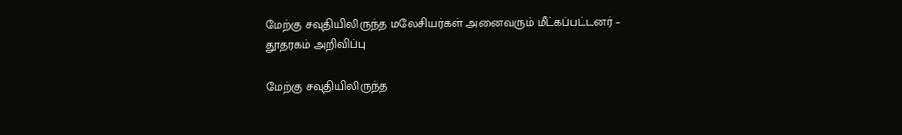மேற்கு சவுதியிலிருந்த மலேசியர்கள் அனைவரும் மீட்கப்பட்டனர் – தூதரகம் அறிவிப்பு

மேற்கு சவுதியிலிருந்த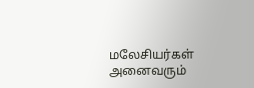மலேசியர்கள் அனைவரும்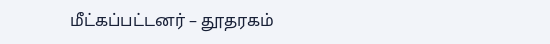மீட்கப்பட்டனர் – தூதரகம்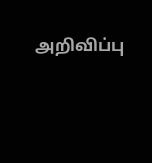அறிவிப்பு